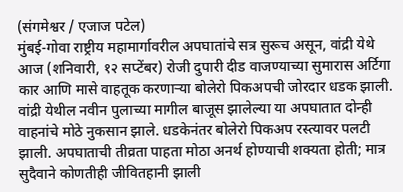(संगमेश्वर / एजाज पटेल)
मुंबई-गोवा राष्ट्रीय महामार्गावरील अपघातांचे सत्र सुरूच असून, वांद्री येथे आज (शनिवारी, १२ सप्टेंबर) रोजी दुपारी दीड वाजण्याच्या सुमारास अर्टिगा कार आणि मासे वाहतूक करणाऱ्या बोलेरो पिकअपची जोरदार धडक झाली. वांद्री येथील नवीन पुलाच्या मागील बाजूस झालेल्या या अपघातात दोन्ही वाहनांचे मोठे नुकसान झाले. धडकेनंतर बोलेरो पिकअप रस्त्यावर पलटी झाली. अपघाताची तीव्रता पाहता मोठा अनर्थ होण्याची शक्यता होती; मात्र सुदैवाने कोणतीही जीवितहानी झाली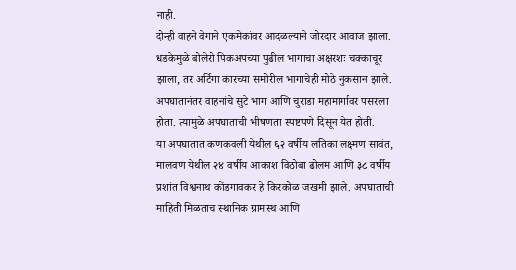नाही.
दोन्ही वाहने वेगाने एकमेकांवर आदळल्याने जोरदार आवाज झाला. धडकेमुळे बोलेरो पिकअपच्या पुढील भागाचा अक्षरशः चक्काचूर झाला, तर अर्टिगा कारच्या समोरील भागाचेही मोठे नुकसान झाले. अपघातानंतर वाहनांचे सुटे भाग आणि चुराडा महामार्गावर पसरला होता. त्यामुळे अपघाताची भीषणता स्पष्टपणे दिसून येत होती.
या अपघातात कणकवली येथील ६२ वर्षीय लतिका लक्ष्मण सावंत, मालवण येथील २४ वर्षीय आकाश विठोबा ढोलम आणि ३८ वर्षीय प्रशांत विश्वनाथ कोंडगावकर हे किरकोळ जखमी झाले. अपघाताची माहिती मिळताच स्थानिक ग्रामस्थ आणि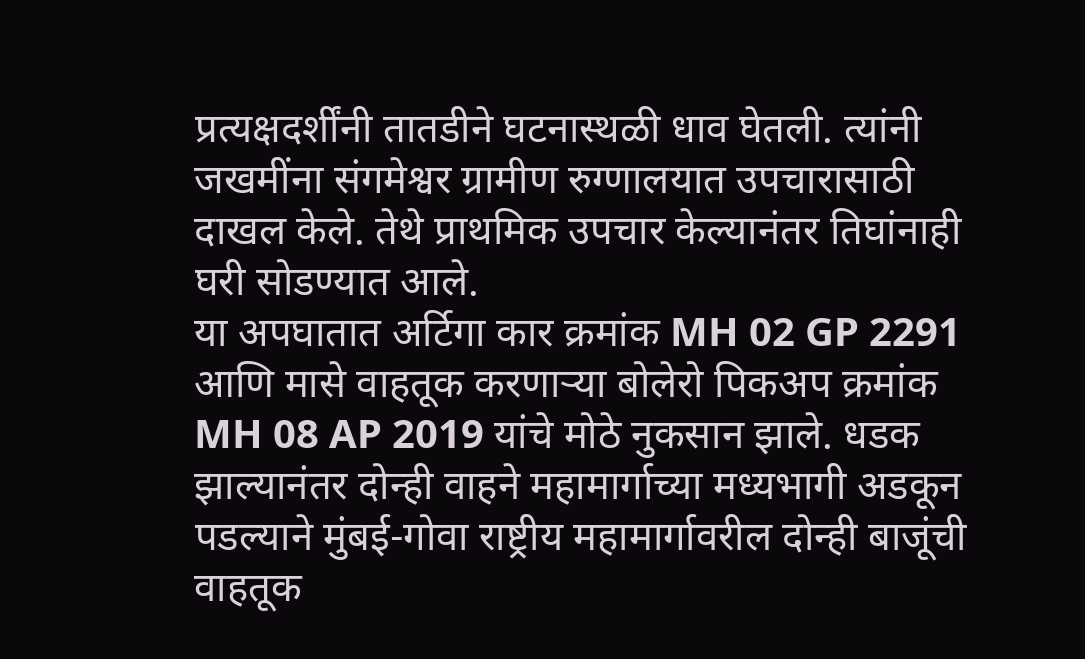प्रत्यक्षदर्शींनी तातडीने घटनास्थळी धाव घेतली. त्यांनी जखमींना संगमेश्वर ग्रामीण रुग्णालयात उपचारासाठी दाखल केले. तेथे प्राथमिक उपचार केल्यानंतर तिघांनाही घरी सोडण्यात आले.
या अपघातात अर्टिगा कार क्रमांक MH 02 GP 2291 आणि मासे वाहतूक करणाऱ्या बोलेरो पिकअप क्रमांक MH 08 AP 2019 यांचे मोठे नुकसान झाले. धडक झाल्यानंतर दोन्ही वाहने महामार्गाच्या मध्यभागी अडकून पडल्याने मुंबई-गोवा राष्ट्रीय महामार्गावरील दोन्ही बाजूंची वाहतूक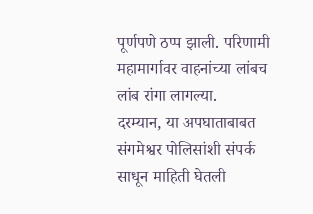पूर्णपणे ठप्प झाली. परिणामी महामार्गावर वाहनांच्या लांबच लांब रांगा लागल्या.
दरम्यान, या अपघाताबाबत संगमेश्वर पोलिसांशी संपर्क साधून माहिती घेतली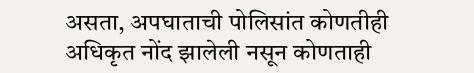असता, अपघाताची पोलिसांत कोणतीही अधिकृत नोंद झालेली नसून कोणताही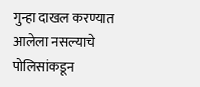गुन्हा दाखल करण्यात आलेला नसल्याचे पोलिसांकडून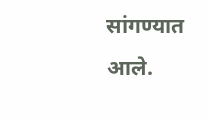सांगण्यात आले.